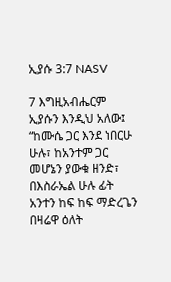ኢያሱ 3:7 NASV

7 እግዚአብሔርም ኢያሱን እንዲህ አለው፤ “ከሙሴ ጋር እንደ ነበርሁ ሁሉ፣ ከአንተም ጋር መሆኔን ያውቁ ዘንድ፣ በእስራኤል ሁሉ ፊት አንተን ከፍ ከፍ ማድረጌን በዛሬዋ ዕለት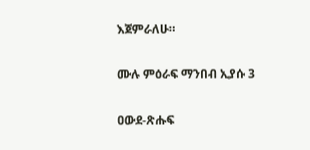እጀምራለሁ።

ሙሉ ምዕራፍ ማንበብ ኢያሱ 3

ዐውደ-ጽሑፍ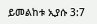ይመልከቱ ኢያሱ 3:7